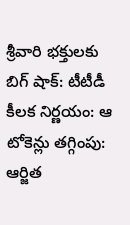శ్రీవారి భక్తులకు బిగ్ షాక్: టీటీడీ కీలక నిర్ణయం: ఆ టోకెన్లు తగ్గింపు: ఆర్జిత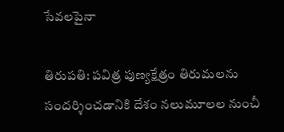సేవలపైనా

తిరుపతి: పవిత్ర పుణ్యక్షేత్రం తిరుమలను సందర్శించడానికి దేశం నలుమూలల నుంచీ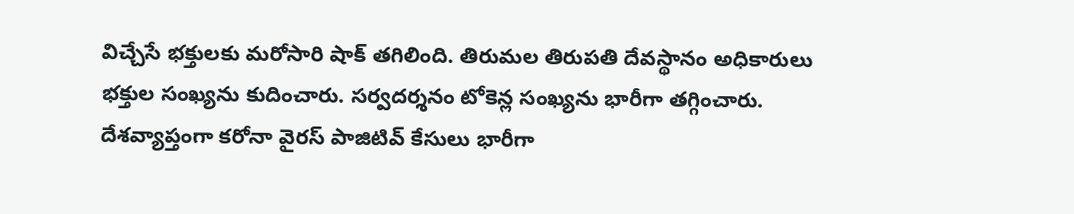విచ్చేసే భక్తులకు మరోసారి షాక్ తగిలింది. తిరుమల తిరుపతి దేవస్థానం అధికారులు భక్తుల సంఖ్యను కుదించారు. సర్వదర్శనం టోకెన్ల సంఖ్యను భారీగా తగ్గించారు. దేశవ్యాప్తంగా కరోనా వైరస్ పాజిటివ్ కేసులు భారీగా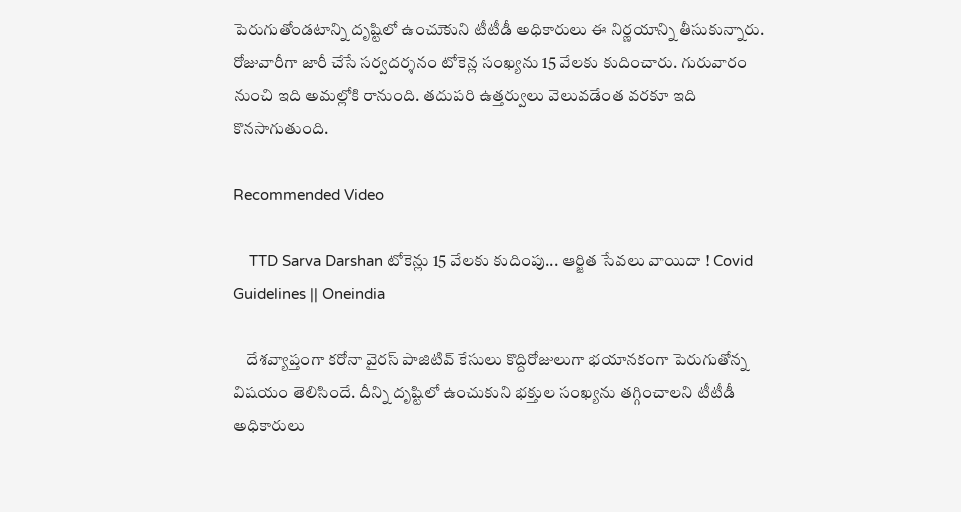పెరుగుతోండటాన్ని దృష్టిలో ఉంచుెకుని టీటీడీ అధికారులు ఈ నిర్ణయాన్ని తీసుకున్నారు. రోజువారీగా జారీ చేసే సర్వదర్శనం టోకెన్ల సంఖ్యను 15 వేలకు కుదించారు. గురువారం నుంచి ఇది అమల్లోకి రానుంది. తదుపరి ఉత్తర్వులు వెలువడేంత వరకూ ఇది కొనసాగుతుంది.

Recommended Video

    TTD Sarva Darshan టోకెన్లు 15 వేలకు కుదింపు... ఆర్జిత సేవలు వాయిదా ! Covid Guidelines || Oneindia

    దేశవ్యాప్తంగా కరోనా వైరస్ పాజిటివ్ కేసులు కొద్దిరోజులుగా భయానకంగా పెరుగుతోన్న విషయం తెలిసిందే. దీన్ని దృష్టిలో ఉంచుకుని భక్తుల సంఖ్యను తగ్గించాలని టీటీడీ అధికారులు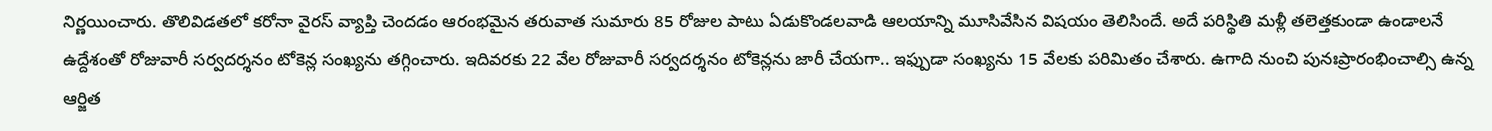నిర్ణయించారు. తొలివిడతలో కరోనా వైరస్ వ్యాప్తి చెందడం ఆరంభమైన తరువాత సుమారు 85 రోజుల పాటు ఏడుకొండలవాడి ఆలయాన్ని మూసివేసిన విషయం తెలిసిందే. అదే పరిస్థితి మళ్లీ తలెత్తకుండా ఉండాలనే ఉద్దేశంతో రోజువారీ సర్వదర్శనం టోకెన్ల సంఖ్యను తగ్గించారు. ఇదివరకు 22 వేల రోజువారీ సర్వదర్శనం టోకెన్లను జారీ చేయగా.. ఇఫ్పుడా సంఖ్యను 15 వేలకు పరిమితం చేశారు. ఉగాది నుంచి పునఃప్రారంభించాల్సి ఉన్న ఆర్జిత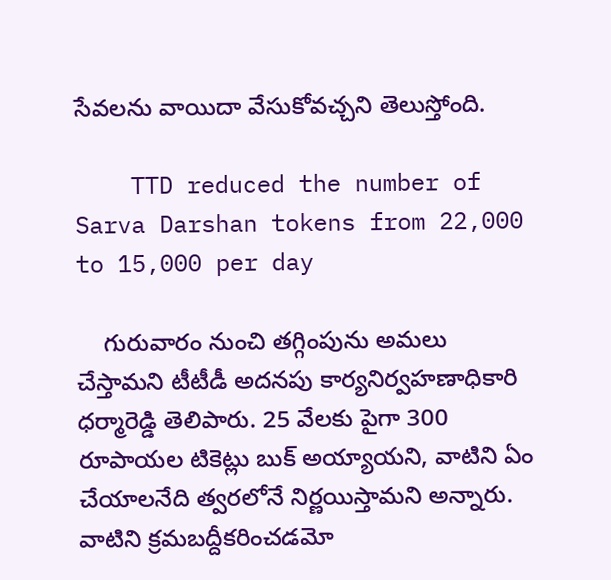సేవలను వాయిదా వేసుకోవచ్చని తెలుస్తోంది.

    TTD reduced the number of Sarva Darshan tokens from 22,000 to 15,000 per day

    గురువారం నుంచి తగ్గింపును అమలు చేస్తామని టీటీడీ అదనపు కార్యనిర్వహణాధికారి ధర్మారెడ్డి తెలిపారు. 25 వేలకు పైగా 300 రూపాయల టికెట్లు బుక్ అయ్యాయని, వాటిని ఏం చేయాలనేది త్వరలోనే నిర్ణయిస్తామని అన్నారు. వాటిని క్రమబద్దీకరించడమో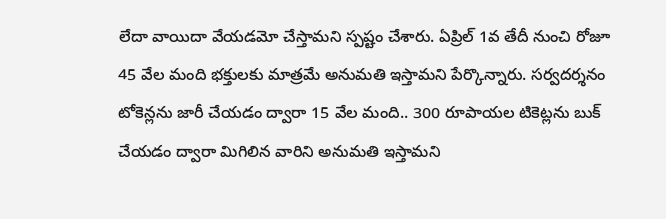లేదా వాయిదా వేయడమో చేస్తామని స్పష్టం చేశారు. ఏప్రిల్ 1వ తేదీ నుంచి రోజూ 45 వేల మంది భక్తులకు మాత్రమే అనుమతి ఇస్తామని పేర్కొన్నారు. సర్వదర్శనం టోకెన్లను జారీ చేయడం ద్వారా 15 వేల మంది.. 300 రూపాయల టికెట్లను బుక్ చేయడం ద్వారా మిగిలిన వారిని అనుమతి ఇస్తామని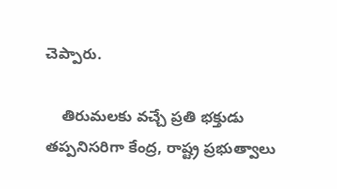చెప్పారు.

    తిరుమలకు వచ్చే ప్రతి భక్తుడు తప్పనిసరిగా కేంద్ర, రాష్ట్ర ప్రభుత్వాలు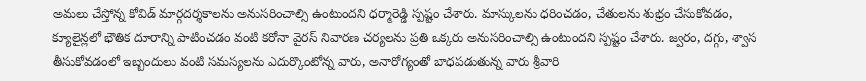అమలు చేస్తోన్న కోవిడ్ మార్గదర్శకాలను అనుసరించాల్సి ఉంటుందని ధర్మారెడ్డి స్పష్టం చేశారు. మాస్కులను ధరించడం, చేతులను శుభ్రం చేసుకోవడం, క్యూలైన్లలో భౌతిక దూరాన్ని పాటించడం వంటి కరోనా వైరస్ నివారణ చర్యలను ప్రతి ఒక్కరు అనుసరించాల్సి ఉంటుందని స్పష్టం చేశారు. జ్వరం, దగ్గు, శ్వాస తీసుకోవడంలో ఇబ్బందులు వంటి సమస్యలను ఎదుర్కొంటోన్న వారు, అనారోగ్యంతో బాధపడుతున్న వారు శ్రీవారి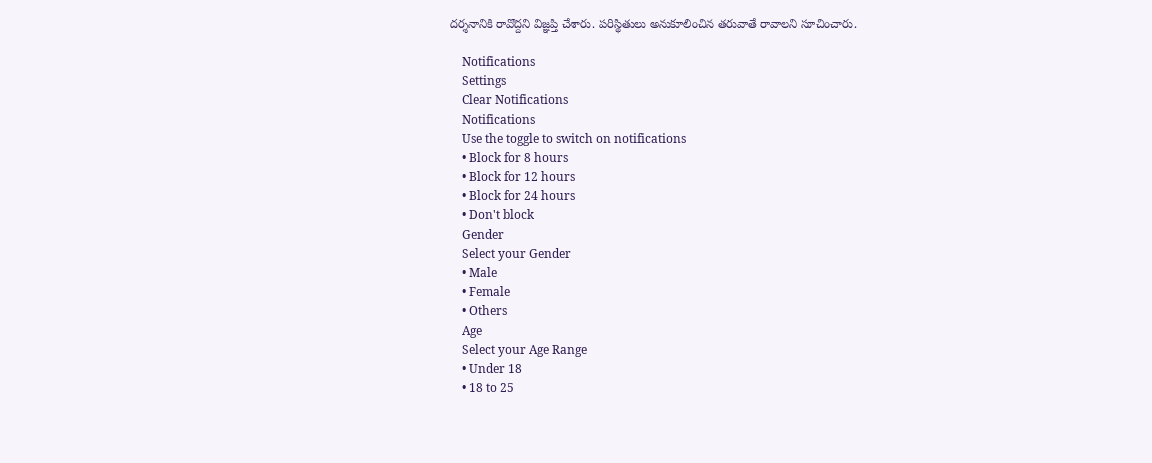దర్శనానికి రావొద్దని విజ్ఞప్తి చేశారు. పరిస్థితులు అనుకూలించిన తరువాతే రావాలని సూచించారు.

    Notifications
    Settings
    Clear Notifications
    Notifications
    Use the toggle to switch on notifications
    • Block for 8 hours
    • Block for 12 hours
    • Block for 24 hours
    • Don't block
    Gender
    Select your Gender
    • Male
    • Female
    • Others
    Age
    Select your Age Range
    • Under 18
    • 18 to 25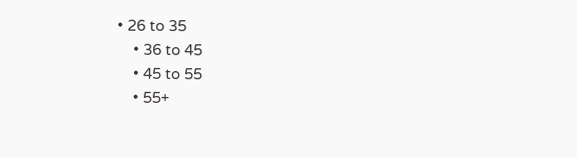• 26 to 35
    • 36 to 45
    • 45 to 55
    • 55+